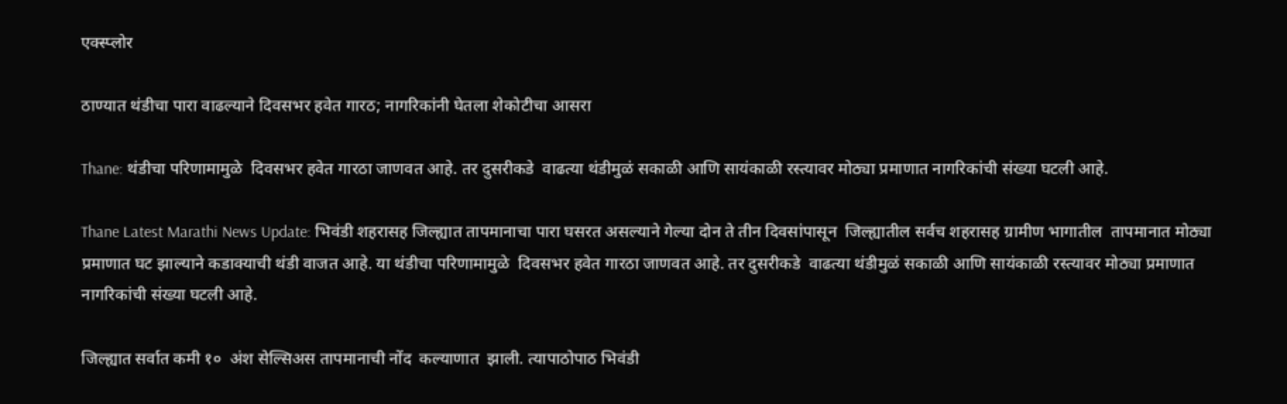एक्स्प्लोर

ठाण्यात थंडीचा पारा वाढल्याने दिवसभर हवेत गारठ; नागरिकांनी घेतला शेकोटीचा आसरा

Thane: थंडीचा परिणामामुळे  दिवसभर हवेत गारठा जाणवत आहे. तर दुसरीकडे  वाढत्या थंडीमुळं सकाळी आणि सायंकाळी रस्त्यावर मोठ्या प्रमाणात नागरिकांची संख्या घटली आहे.

Thane Latest Marathi News Update: भिवंडी शहरासह जिल्ह्यात तापमानाचा पारा घसरत असल्याने गेल्या दोन ते तीन दिवसांपासून  जिल्ह्यातील सर्वच शहरासह ग्रामीण भागातील  तापमानात मोठ्या प्रमाणात घट झाल्याने कडाक्याची थंडी वाजत आहे. या थंडीचा परिणामामुळे  दिवसभर हवेत गारठा जाणवत आहे. तर दुसरीकडे  वाढत्या थंडीमुळं सकाळी आणि सायंकाळी रस्त्यावर मोठ्या प्रमाणात नागरिकांची संख्या घटली आहे.

जिल्ह्यात सर्वात कमी १०  अंश सेल्सिअस तापमानाची नोंद  कल्याणात  झाली. त्यापाठोपाठ भिवंडी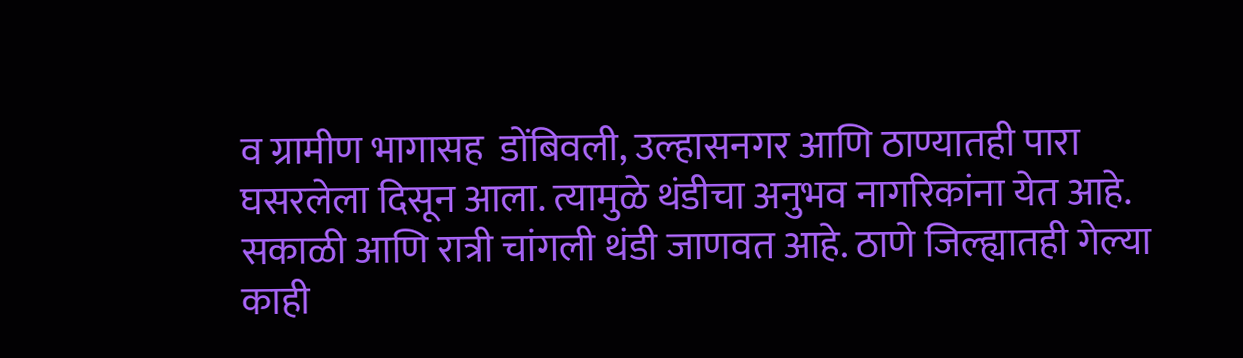व ग्रामीण भागासह  डोंबिवली, उल्हासनगर आणि ठाण्यातही पारा घसरलेला दिसून आला. त्यामुळे थंडीचा अनुभव नागरिकांना येत आहे. सकाळी आणि रात्री चांगली थंडी जाणवत आहे. ठाणे जिल्ह्यातही गेल्या काही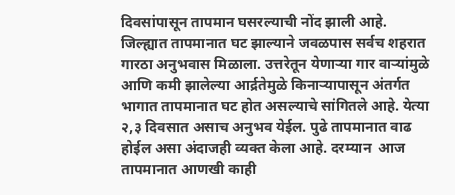दिवसांपासून तापमान घसरल्याची नोंद झाली आहे.  जिल्ह्यात तापमानात घट झाल्याने जवळपास सर्वच शहरात गारठा अनुभवास मिळाला. उत्तरेतून येणाऱ्या गार वाऱ्यांमुळे आणि कमी झालेल्या आर्द्रतेमुळे किनाऱ्यापासून अंतर्गत भागात तापमानात घट होत असल्याचे सांगितले आहे. येत्या २,३ दिवसात असाच अनुभव येईल. पुढे तापमानात वाढ होईल असा अंदाजही व्यक्त केला आहे. दरम्यान  आज  तापमानात आणखी काही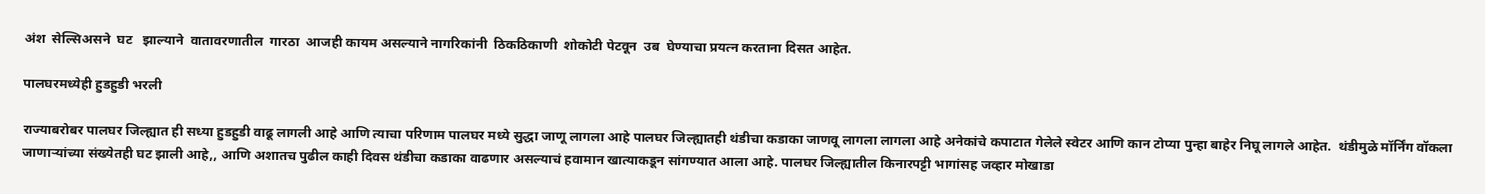अंश  सेल्सिअसने  घट   झाल्याने  वातावरणातील  गारठा  आजही कायम असल्याने नागरिकांनी  ठिकठिकाणी  शोकोटी पेटवून  उब  घेण्याचा प्रयत्न करताना दिसत आहेत.

पालघरमध्येही हुडहुडी भरली

राज्याबरोबर पालघर जिल्ह्यात ही सध्या हुडहुडी वाढू लागली आहे आणि त्याचा परिणाम पालघर मध्ये सुद्धा जाणू लागला आहे पालघर जिल्ह्यातही थंडीचा कडाका जाणवू लागला लागला आहे अनेकांचे कपाटात गेलेले स्वेटर आणि कान टोप्या पुन्हा बाहेर निघू लागले आहेत.  थंडीमुळे मॉर्निंग वॉकला जाणाऱ्यांच्या संख्येतही घट झाली आहे,, आणि अशातच पुढील काही दिवस थंडीचा कडाका वाढणार असल्याचं हवामान खात्याकडून सांगण्यात आला आहे. पालघर जिल्ह्यातील किनारपट्टी भागांसह जव्हार मोखाडा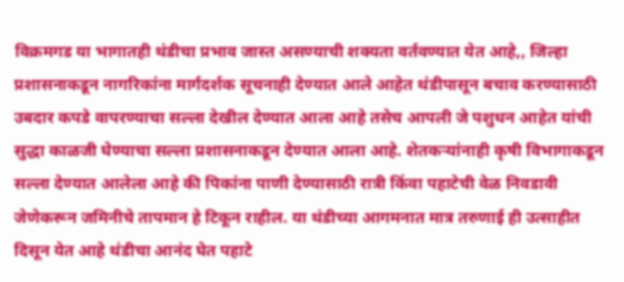विक्रमगड या भागातही थंडीचा प्रभाव जास्त असण्याची शक्यता वर्तवण्यात येत आहे,, जिल्हा प्रशासनाकडून नागरिकांना मार्गदर्शक सूचनाही देण्यात आले आहेत थंडीपासून बचाव करण्यासाठी उबदार कपडे वापरण्याचा सल्ला देखील देण्यात आला आहे तसेच आपली जे पशुधन आहेत यांची सुद्धा काळजी घेण्याचा सल्ला प्रशासनाकडून देण्यात आला आहे. शेतकऱ्यांनाही कृषी विभागाकडून सल्ला देण्यात आलेला आहे की पिकांना पाणी देण्यासाठी रात्री किंवा पहाटेची वेळ निवडावी जेणेकरून जमिनीचे तापमान हे टिकून राहील. या थंडीच्या आगमनात मात्र तरुणाई ही उत्साहीत दिसून येत आहे थंडीचा आनंद घेत पहाटे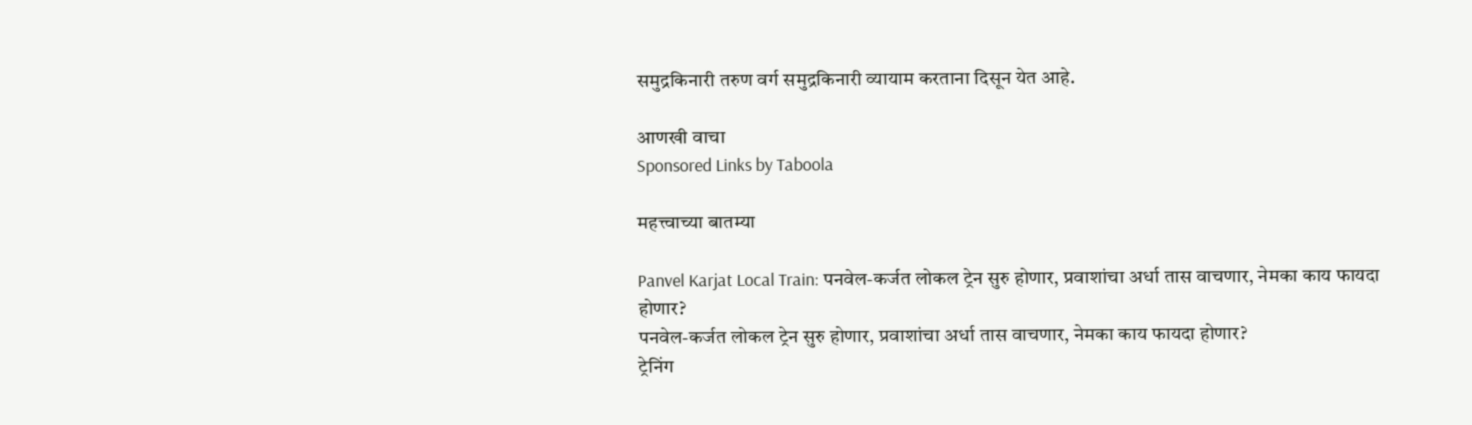समुद्रकिनारी तरुण वर्ग समुद्रकिनारी व्यायाम करताना दिसून येत आहे.

आणखी वाचा
Sponsored Links by Taboola

महत्त्वाच्या बातम्या

Panvel Karjat Local Train: पनवेल-कर्जत लोकल ट्रेन सुरु होणार, प्रवाशांचा अर्धा तास वाचणार, नेमका काय फायदा होणार?
पनवेल-कर्जत लोकल ट्रेन सुरु होणार, प्रवाशांचा अर्धा तास वाचणार, नेमका काय फायदा होणार?
ट्रेनिंग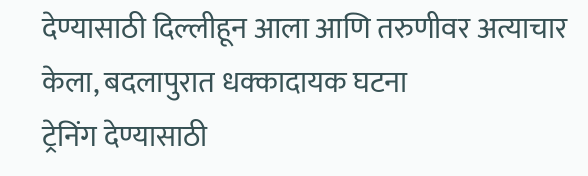देण्यासाठी दिल्लीहून आला आणि तरुणीवर अत्याचार केला, बदलापुरात धक्कादायक घटना
ट्रेनिंग देण्यासाठी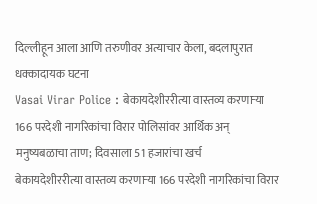दिल्लीहून आला आणि तरुणीवर अत्याचार केला, बदलापुरात धक्कादायक घटना
Vasai Virar Police : बेकायदेशीररीत्या वास्तव्य करणाऱ्या 166 परदेशी नागरिकांचा विरार पोलिसांवर आर्थिक अन् मनुष्यबळाचा ताण; दिवसाला 51 हजारांचा खर्च
बेकायदेशीररीत्या वास्तव्य करणाऱ्या 166 परदेशी नागरिकांचा विरार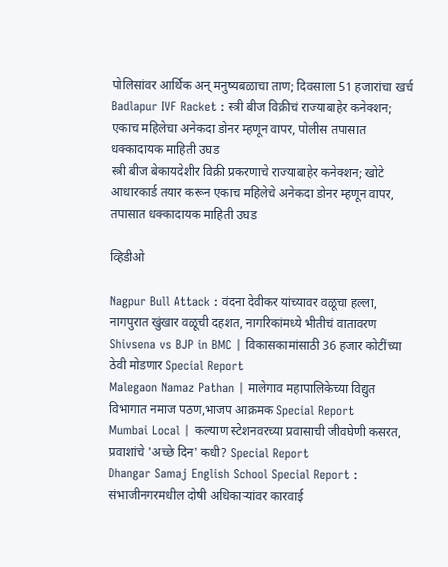पोलिसांवर आर्थिक अन् मनुष्यबळाचा ताण; दिवसाला 51 हजारांचा खर्च
Badlapur IVF Racket : स्त्री बीज विक्रीचं राज्याबाहेर कनेक्शन; एकाच महिलेचा अनेकदा डोनर म्हणून वापर, पोलीस तपासात धक्कादायक माहिती उघड
स्त्री बीज बेकायदेशीर विक्री प्रकरणाचे राज्याबाहेर कनेक्शन; खोटे आधारकार्ड तयार करून एकाच महिलेचे अनेकदा डोनर म्हणून वापर, तपासात धक्कादायक माहिती उघड

व्हिडीओ

Nagpur Bull Attack : वंदना देवीकर यांच्यावर वळूचा हल्ला, नागपुरात खुंखार वळूची दहशत, नागरिकांमध्ये भीतीचं वातावरण
Shivsena vs BJP in BMC | विकासकामांसाठी 36 हजार कोटींच्या ठेवी मोडणार Special Report
Malegaon Namaz Pathan | मालेगाव महापालिकेच्या विद्युत विभागात नमाज पठण,भाजप आक्रमक Special Report
Mumbai Local | कल्याण स्टेशनवरच्या प्रवासाची जीवघेणी कसरत, प्रवाशांचे 'अच्छे दिन' कधी? Special Report
Dhangar Samaj English School Special Report : संभाजीनगरमधील दोषी अधिकाऱ्यांवर कारवाई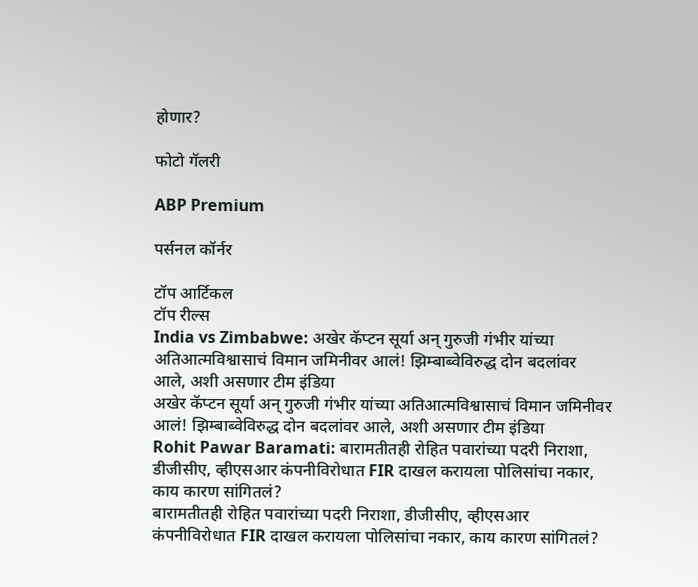होणार?

फोटो गॅलरी

ABP Premium

पर्सनल कॉर्नर

टॉप आर्टिकल
टॉप रील्स
India vs Zimbabwe: अखेर कॅप्टन सूर्या अन् गुरुजी गंभीर यांच्या अतिआत्मविश्वासाचं विमान जमिनीवर आलं! झिम्बाब्वेविरुद्ध दोन बदलांवर आले, अशी असणार टीम इंडिया
अखेर कॅप्टन सूर्या अन् गुरुजी गंभीर यांच्या अतिआत्मविश्वासाचं विमान जमिनीवर आलं! झिम्बाब्वेविरुद्ध दोन बदलांवर आले, अशी असणार टीम इंडिया
Rohit Pawar Baramati: बारामतीतही रोहित पवारांच्या पदरी निराशा, डीजीसीए, व्हीएसआर कंपनीविरोधात FIR दाखल करायला पोलिसांचा नकार, काय कारण सांगितलं?
बारामतीतही रोहित पवारांच्या पदरी निराशा, डीजीसीए, व्हीएसआर कंपनीविरोधात FIR दाखल करायला पोलिसांचा नकार, काय कारण सांगितलं?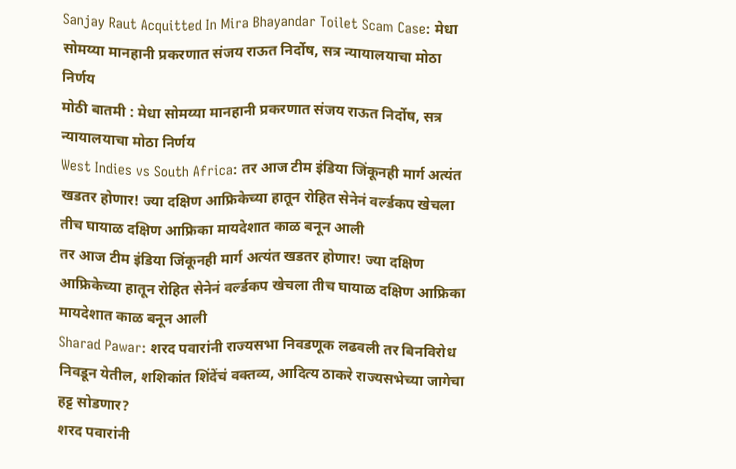Sanjay Raut Acquitted In Mira Bhayandar Toilet Scam Case: मेधा सोमय्या मानहानी प्रकरणात संजय राऊत निर्दोष, सत्र न्यायालयाचा मोठा निर्णय
मोठी बातमी : मेधा सोमय्या मानहानी प्रकरणात संजय राऊत निर्दोष, सत्र न्यायालयाचा मोठा निर्णय
West Indies vs South Africa: तर आज टीम इंडिया जिंकूनही मार्ग अत्यंत खडतर होणार! ज्या दक्षिण आफ्रिकेच्या हातून रोहित सेनेनं वर्ल्डकप खेचला तीच घायाळ दक्षिण आफ्रिका मायदेशात काळ बनून आली
तर आज टीम इंडिया जिंकूनही मार्ग अत्यंत खडतर होणार! ज्या दक्षिण आफ्रिकेच्या हातून रोहित सेनेनं वर्ल्डकप खेचला तीच घायाळ दक्षिण आफ्रिका मायदेशात काळ बनून आली
Sharad Pawar: शरद पवारांनी राज्यसभा निवडणूक लढवली तर बिनविरोध निवडून येतील, शशिकांत शिंदेंचं वक्तव्य, आदित्य ठाकरे राज्यसभेच्या जागेचा हट्ट सोडणार?
शरद पवारांनी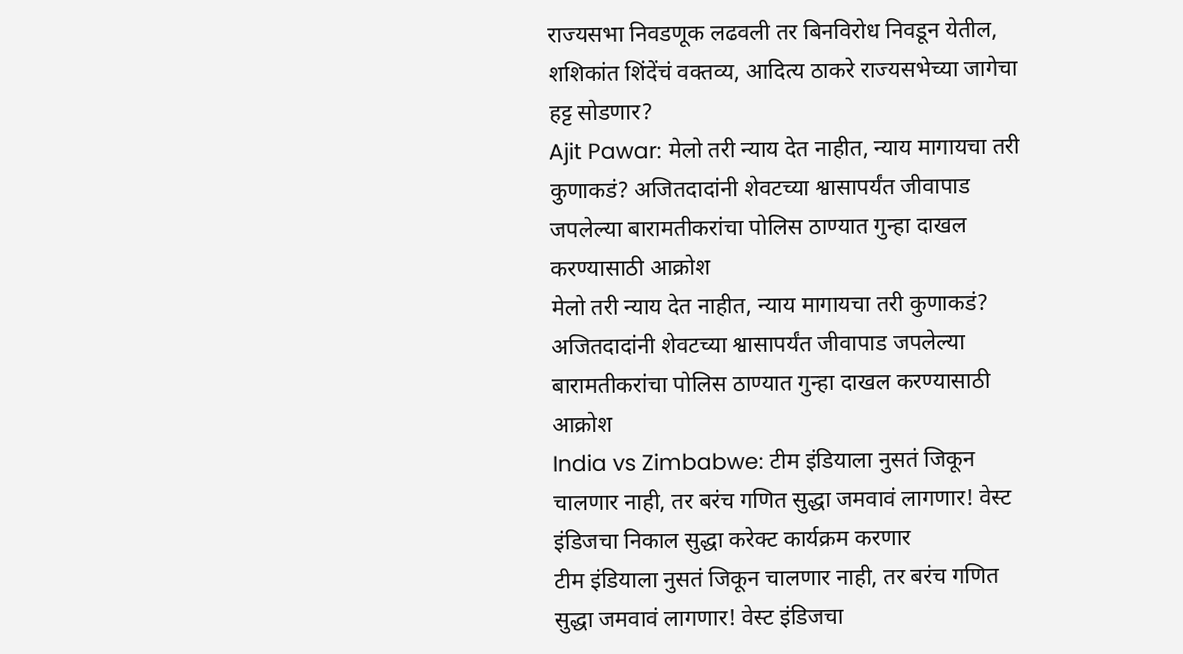राज्यसभा निवडणूक लढवली तर बिनविरोध निवडून येतील, शशिकांत शिंदेंचं वक्तव्य, आदित्य ठाकरे राज्यसभेच्या जागेचा हट्ट सोडणार?
Ajit Pawar: मेलो तरी न्याय देत नाहीत, न्याय मागायचा तरी कुणाकडं? अजितदादांनी शेवटच्या श्वासापर्यंत जीवापाड जपलेल्या बारामतीकरांचा पोलिस ठाण्यात गुन्हा दाखल करण्यासाठी आक्रोश
मेलो तरी न्याय देत नाहीत, न्याय मागायचा तरी कुणाकडं? अजितदादांनी शेवटच्या श्वासापर्यंत जीवापाड जपलेल्या बारामतीकरांचा पोलिस ठाण्यात गुन्हा दाखल करण्यासाठी आक्रोश
India vs Zimbabwe: टीम इंडियाला नुसतं जिकून चालणार नाही, तर बरंच गणित सुद्धा जमवावं लागणार! वेस्ट इंडिजचा निकाल सुद्धा करेक्ट कार्यक्रम करणार
टीम इंडियाला नुसतं जिकून चालणार नाही, तर बरंच गणित सुद्धा जमवावं लागणार! वेस्ट इंडिजचा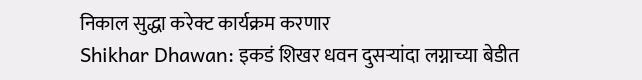निकाल सुद्धा करेक्ट कार्यक्रम करणार
Shikhar Dhawan: इकडं शिखर धवन दुसऱ्यांदा लग्नाच्या बेडीत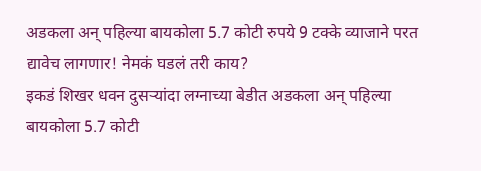अडकला अन् पहिल्या बायकोला 5.7 कोटी रुपये 9 टक्के व्याजाने परत द्यावेच लागणार! नेमकं घडलं तरी काय?
इकडं शिखर धवन दुसऱ्यांदा लग्नाच्या बेडीत अडकला अन् पहिल्या बायकोला 5.7 कोटी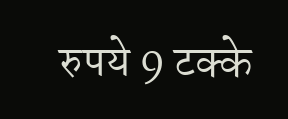रुपये 9 टक्के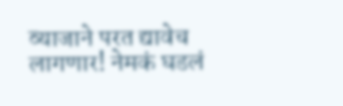व्याजाने परत द्यावेच लागणार! नेमकं घडलं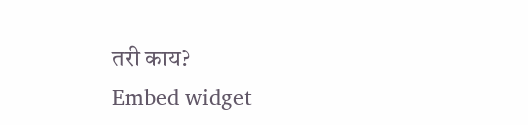तरी काय?
Embed widget